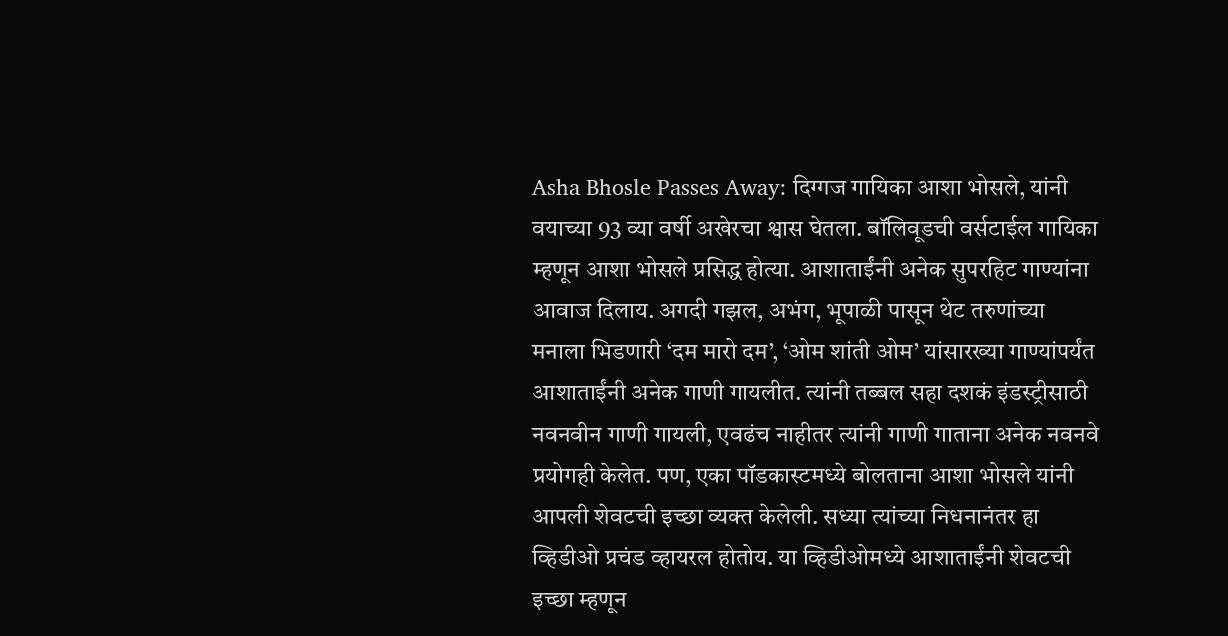Asha Bhosle Passes Away: दिग्गज गायिका आशा भोसले, यांनी वयाच्या 93 व्या वर्षी अखेरचा श्वास घेतला. बॉलिवूडची वर्सटाईल गायिका म्हणून आशा भोसले प्रसिद्ध होत्या. आशाताईंनी अनेक सुपरहिट गाण्यांना आवाज दिलाय. अगदी गझल, अभंग, भूपाळी पासून थेट तरुणांच्या मनाला भिडणारी ‘दम मारो दम’, ‘ओम शांती ओम’ यांसारख्या गाण्यांपर्यंत आशाताईंनी अनेक गाणी गायलीत. त्यांनी तब्बल सहा दशकं इंडस्ट्रीसाठी नवनवीन गाणी गायली, एवढंच नाहीतर त्यांनी गाणी गाताना अनेक नवनवे प्रयोगही केलेत. पण, एका पॉडकास्टमध्ये बोलताना आशा भोसले यांनी आपली शेवटची इच्छा व्यक्त केलेली. सध्या त्यांच्या निधनानंतर हा व्हिडीओ प्रचंड व्हायरल होतोय. या व्हिडीओमध्ये आशाताईंनी शेवटची इच्छा म्हणून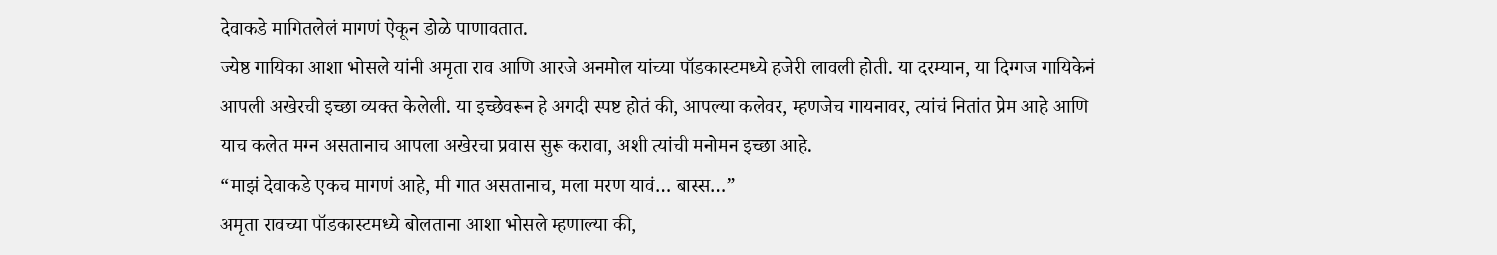देवाकडे मागितलेलं मागणं ऐकून डोळे पाणावतात.
ज्येष्ठ गायिका आशा भोसले यांनी अमृता राव आणि आरजे अनमोल यांच्या पॉडकास्टमध्ये हजेरी लावली होती. या दरम्यान, या दिग्गज गायिकेनं आपली अखेरची इच्छा व्यक्त केलेली. या इच्छेवरून हे अगदी स्पष्ट होतं की, आपल्या कलेवर, म्हणजेच गायनावर, त्यांचं नितांत प्रेम आहे आणि याच कलेत मग्न असतानाच आपला अखेरचा प्रवास सुरू करावा, अशी त्यांची मनोमन इच्छा आहे.
“माझं देवाकडे एकच मागणं आहे, मी गात असतानाच, मला मरण यावं… बास्स…”
अमृता रावच्या पॉडकास्टमध्ये बोलताना आशा भोसले म्हणाल्या की,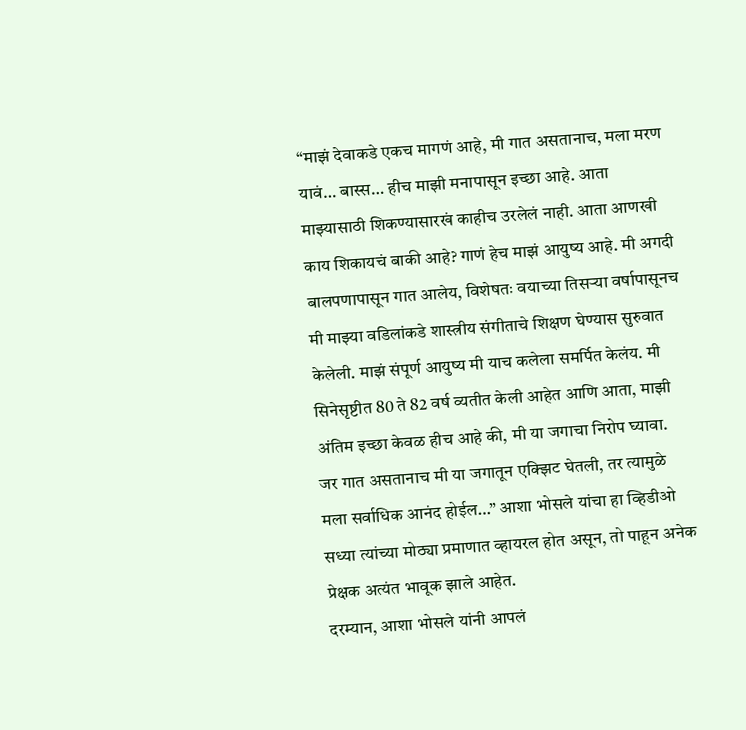“माझं देवाकडे एकच मागणं आहे, मी गात असतानाच, मला मरण यावं… बास्स… हीच माझी मनापासून इच्छा आहे. आता माझ्यासाठी शिकण्यासारखं काहीच उरलेलं नाही. आता आणखी काय शिकायचं बाकी आहे? गाणं हेच माझं आयुष्य आहे. मी अगदी बालपणापासून गात आलेय, विशेषतः वयाच्या तिसऱ्या वर्षापासूनच मी माझ्या वडिलांकडे शास्त्रीय संगीताचे शिक्षण घेण्यास सुरुवात केलेली. माझं संपूर्ण आयुष्य मी याच कलेला समर्पित केलंय. मी सिनेसृष्टीत 80 ते 82 वर्ष व्यतीत केली आहेत आणि आता, माझी अंतिम इच्छा केवळ हीच आहे की, मी या जगाचा निरोप घ्यावा. जर गात असतानाच मी या जगातून एक्झिट घेतली, तर त्यामुळे मला सर्वाधिक आनंद होईल…” आशा भोसले यांचा हा व्हिडीओ सध्या त्यांच्या मोठ्या प्रमाणात व्हायरल होत असून, तो पाहून अनेक प्रेक्षक अत्यंत भावूक झाले आहेत.
दरम्यान, आशा भोसले यांनी आपलं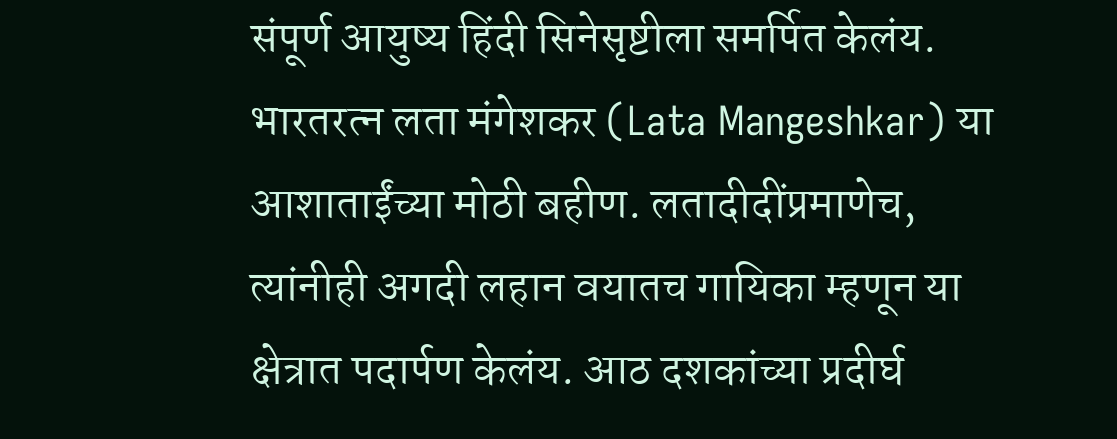संपूर्ण आयुष्य हिंदी सिनेसृष्टीला समर्पित केलंय. भारतरत्न लता मंगेशकर (Lata Mangeshkar) या आशाताईंच्या मोठी बहीण. लतादीदींप्रमाणेच, त्यांनीही अगदी लहान वयातच गायिका म्हणून या क्षेत्रात पदार्पण केलंय. आठ दशकांच्या प्रदीर्घ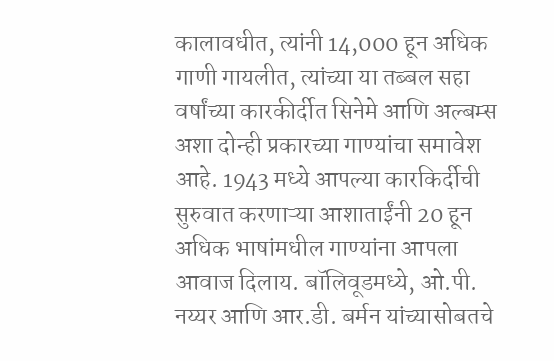कालावधीत, त्यांनी 14,000 हून अधिक गाणी गायलीत, त्यांच्या या तब्बल सहा वर्षांच्या कारकीर्दीत सिनेमे आणि अल्बम्स अशा दोन्ही प्रकारच्या गाण्यांचा समावेश आहे. 1943 मध्ये आपल्या कारकिर्दीची सुरुवात करणाऱ्या आशाताईंनी 20 हून अधिक भाषांमधील गाण्यांना आपला आवाज दिलाय. बॉलिवूडमध्ये, ओ.पी. नय्यर आणि आर.डी. बर्मन यांच्यासोबतचे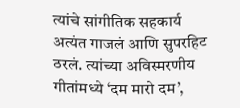त्यांचे सांगीतिक सहकार्य अत्यंत गाजलं आणि सुपरहिट ठरलं. त्यांच्या अविस्मरणीय गीतांमध्ये ‘दम मारो दम’,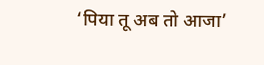‘पिया तू अब तो आजा’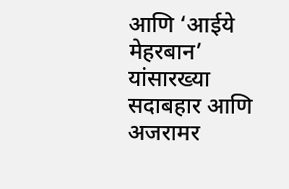आणि ‘आईये मेहरबान’ यांसारख्या सदाबहार आणि अजरामर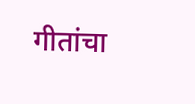गीतांचा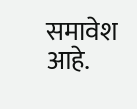समावेश आहे.